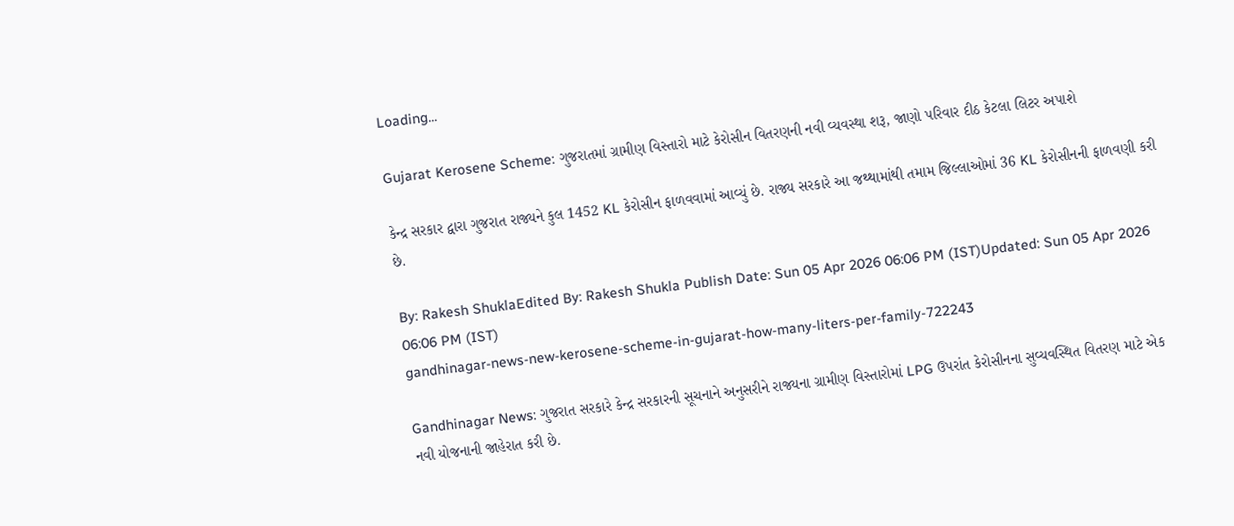Loading...

Gujarat Kerosene Scheme: ગુજરાતમાં ગ્રામીણ વિસ્તારો માટે કેરોસીન વિતરણની નવી વ્યવસ્થા શરૂ, જાણો પરિવાર દીઠ કેટલા લિટર અપાશે

કેન્દ્ર સરકાર દ્વારા ગુજરાત રાજ્યને કુલ 1452 KL કેરોસીન ફાળવવામાં આવ્યું છે. રાજ્ય સરકારે આ જથ્થામાંથી તમામ જિલ્લાઓમાં 36 KL કેરોસીનની ફાળવણી કરી છે.

By: Rakesh ShuklaEdited By: Rakesh Shukla Publish Date: Sun 05 Apr 2026 06:06 PM (IST)Updated: Sun 05 Apr 2026 06:06 PM (IST)
gandhinagar-news-new-kerosene-scheme-in-gujarat-how-many-liters-per-family-722243

Gandhinagar News: ગુજરાત સરકારે કેન્દ્ર સરકારની સૂચનાને અનુસરીને રાજ્યના ગ્રામીણ વિસ્તારોમાં LPG ઉપરાંત કેરોસીનના સુવ્યવસ્થિત વિતરણ માટે એક નવી યોજનાની જાહેરાત કરી છે.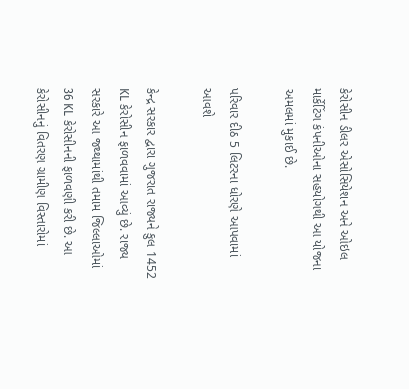કેરોસીન ડીલર એસોસિયેશન અને ઓઇલ માર્કેટિંગ કંપનીઓના સહયોગથી આ યોજના અમલમાં મુકાઈ છે.

પરિવાર દીઠ 5 લિટરના ધોરણે આપવામાં આવશે

કેન્દ્ર સરકાર દ્વારા ગુજરાત રાજ્યને કુલ 1452 KL કેરોસીન ફાળવવામાં આવ્યું છે. રાજ્ય સરકારે આ જથ્થામાંથી તમામ જિલ્લાઓમાં 36 KL કેરોસીનની ફાળવણી કરી છે. આ કેરોસીનનું વિતરણ ગ્રામીણ વિસ્તારોમાં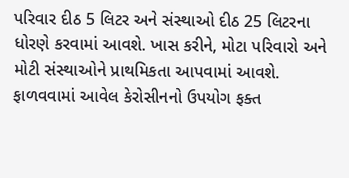પરિવાર દીઠ 5 લિટર અને સંસ્થાઓ દીઠ 25 લિટરના ધોરણે કરવામાં આવશે. ખાસ કરીને, મોટા પરિવારો અને મોટી સંસ્થાઓને પ્રાથમિકતા આપવામાં આવશે. ફાળવવામાં આવેલ કેરોસીનનો ઉપયોગ ફક્ત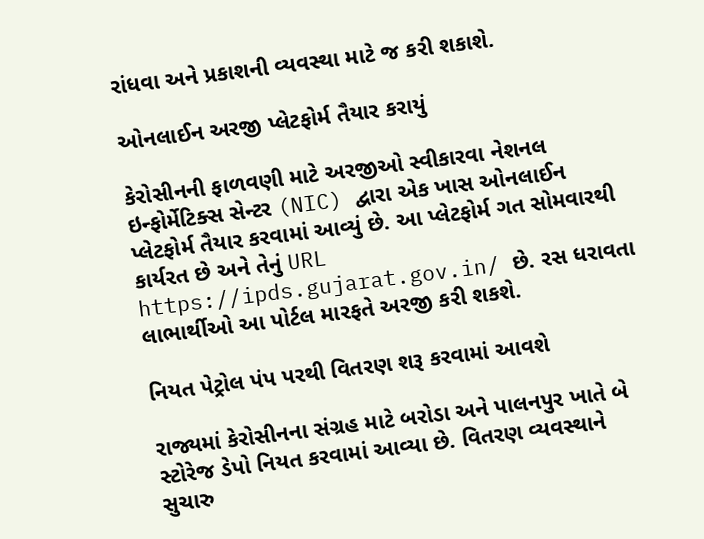રાંધવા અને પ્રકાશની વ્યવસ્થા માટે જ કરી શકાશે.

ઓનલાઈન અરજી પ્લેટફોર્મ તૈયાર કરાયું

કેરોસીનની ફાળવણી માટે અરજીઓ સ્વીકારવા નેશનલ ઇન્ફોર્મેટિક્સ સેન્ટર (NIC) દ્વારા એક ખાસ ઓનલાઈન પ્લેટફોર્મ તૈયાર કરવામાં આવ્યું છે. આ પ્લેટફોર્મ ગત સોમવારથી કાર્યરત છે અને તેનું URL https://ipds.gujarat.gov.in/ છે. રસ ધરાવતા લાભાર્થીઓ આ પોર્ટલ મારફતે અરજી કરી શકશે.

નિયત પેટ્રોલ પંપ પરથી વિતરણ શરૂ કરવામાં આવશે

રાજ્યમાં કેરોસીનના સંગ્રહ માટે બરોડા અને પાલનપુર ખાતે બે સ્ટોરેજ ડેપો નિયત કરવામાં આવ્યા છે. વિતરણ વ્યવસ્થાને સુચારુ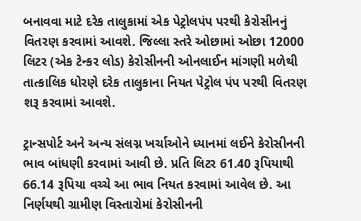બનાવવા માટે દરેક તાલુકામાં એક પેટ્રોલપંપ પરથી કેરોસીનનું વિતરણ કરવામાં આવશે. જિલ્લા સ્તરે ઓછામાં ઓછા 12000 લિટર (એક ટેન્કર લોડ) કેરોસીનની ઓનલાઈન માંગણી મળેથી તાત્કાલિક ધોરણે દરેક તાલુકાના નિયત પેટ્રોલ પંપ પરથી વિતરણ શરૂ કરવામાં આવશે.

ટ્રાન્સપોર્ટ અને અન્ય સંલગ્ન ખર્ચાઓને ધ્યાનમાં લઈને કેરોસીનની ભાવ બાંધણી કરવામાં આવી છે. પ્રતિ લિટર 61.40 રૂપિયાથી 66.14 રૂપિયા વચ્ચે આ ભાવ નિયત કરવામાં આવેલ છે. આ નિર્ણયથી ગ્રામીણ વિસ્તારોમાં કેરોસીનની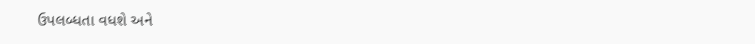ઉપલબ્ધતા વધશે અને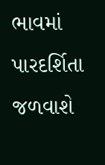ભાવમાં પારદર્શિતા જળવાશે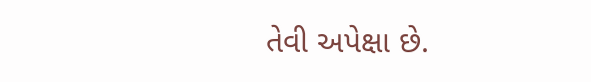તેવી અપેક્ષા છે.